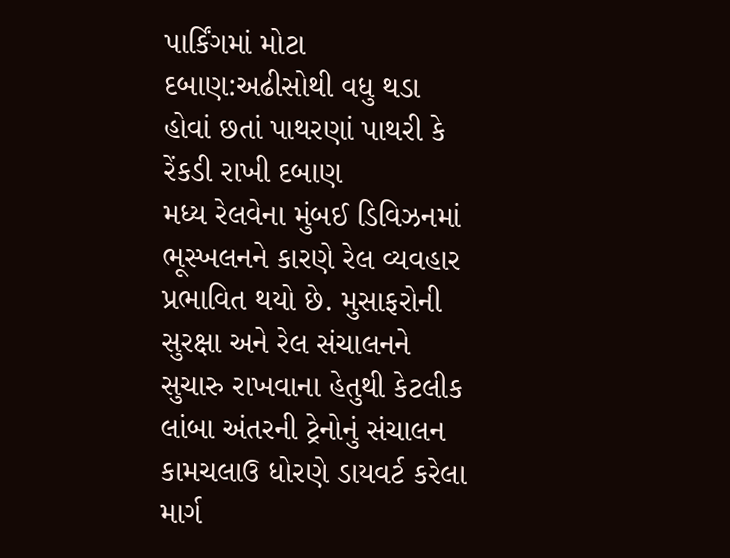પાર્કિંગમાં મોટા દબાણ:અઢીસોથી વધુ થડા હોવાં છતાં પાથરણાં પાથરી કે રેંકડી રાખી દબાણ
મધ્ય રેલવેના મુંબઈ ડિવિઝનમાં ભૂસ્ખલનને કારણે રેલ વ્યવહાર પ્રભાવિત થયો છે. મુસાફરોની સુરક્ષા અને રેલ સંચાલનને સુચારુ રાખવાના હેતુથી કેટલીક લાંબા અંતરની ટ્રેનોનું સંચાલન કામચલાઉ ધોરણે ડાયવર્ટ કરેલા માર્ગ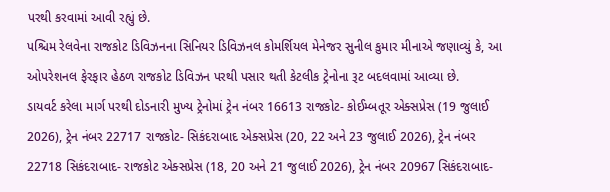પરથી કરવામાં આવી રહ્યું છે.
પશ્ચિમ રેલવેના રાજકોટ ડિવિઝનના સિનિયર ડિવિઝનલ કોમર્શિયલ મેનેજર સુનીલ કુમાર મીનાએ જણાવ્યું કે, આ ઓપરેશનલ ફેરફાર હેઠળ રાજકોટ ડિવિઝન પરથી પસાર થતી કેટલીક ટ્રેનોના રૂટ બદલવામાં આવ્યા છે.
ડાયવર્ટ કરેલા માર્ગ પરથી દોડનારી મુખ્ય ટ્રેનોમાં ટ્રેન નંબર 16613 રાજકોટ- કોઈમ્બતૂર એક્સપ્રેસ (19 જુલાઈ 2026), ટ્રેન નંબર 22717 રાજકોટ- સિકંદરાબાદ એક્સપ્રેસ (20, 22 અને 23 જુલાઈ 2026), ટ્રેન નંબર 22718 સિકંદરાબાદ- રાજકોટ એક્સપ્રેસ (18, 20 અને 21 જુલાઈ 2026), ટ્રેન નંબર 20967 સિકંદરાબાદ-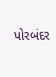પોરબંદર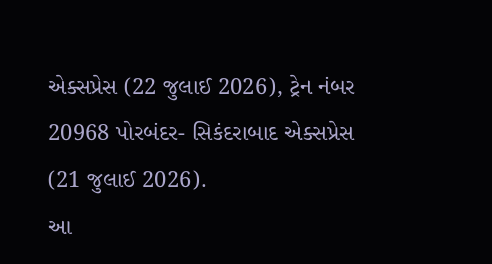એક્સપ્રેસ (22 જુલાઈ 2026), ટ્રેન નંબર 20968 પોરબંદર- સિકંદરાબાદ એક્સપ્રેસ (21 જુલાઈ 2026).
આ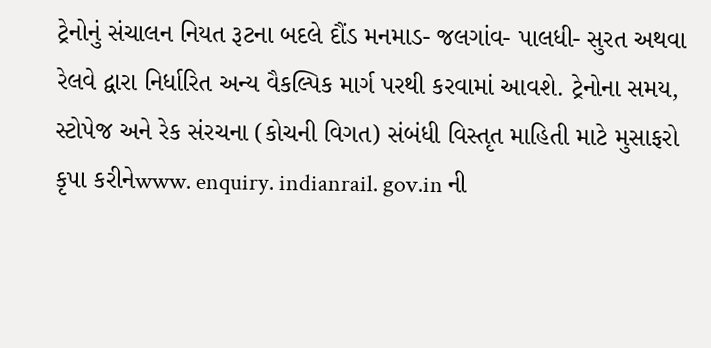ટ્રેનોનું સંચાલન નિયત રૂટના બદલે દૌંડ મનમાડ- જલગાંવ- પાલધી- સુરત અથવા રેલવે દ્વારા નિર્ધારિત અન્ય વૈકલ્પિક માર્ગ પરથી કરવામાં આવશે. ટ્રેનોના સમય, સ્ટોપેજ અને રેક સંરચના (કોચની વિગત) સંબંધી વિસ્તૃત માહિતી માટે મુસાફરો કૃપા કરીનેwww. enquiry. indianrail. gov.in ની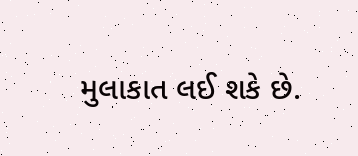મુલાકાત લઈ શકે છે.